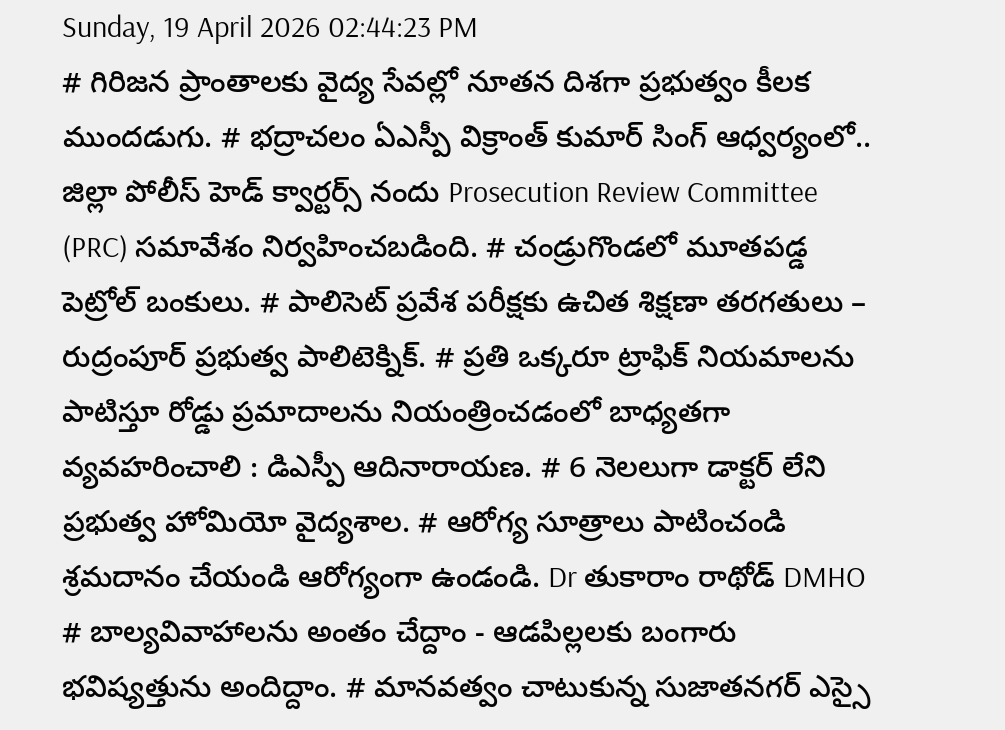Sunday, 19 April 2026 02:44:23 PM
# గిరిజన ప్రాంతాలకు వైద్య సేవల్లో నూతన దిశగా ప్రభుత్వం కీలక ముందడుగు. # భద్రాచలం ఏఎస్పీ విక్రాంత్ కుమార్ సింగ్ ఆధ్వర్యంలో.. జిల్లా పోలీస్ హెడ్ క్వార్టర్స్ నందు Prosecution Review Committee (PRC) సమావేశం నిర్వహించబడింది. # చండ్రుగొండలో మూతపడ్డ పెట్రోల్ బంకులు. # పాలిసెట్ ప్రవేశ పరీక్షకు ఉచిత శిక్షణా తరగతులు – రుద్రంపూర్ ప్రభుత్వ పాలిటెక్నిక్. # ప్రతి ఒక్కరూ ట్రాఫిక్ నియమాలను పాటిస్తూ రోడ్డు ప్రమాదాలను నియంత్రించడంలో బాధ్యతగా వ్యవహరించాలి : డిఎస్పీ ఆదినారాయణ. # 6 నెలలుగా డాక్టర్ లేని ప్రభుత్వ హోమియో వైద్యశాల. # ఆరోగ్య సూత్రాలు పాటించండి శ్రమదానం చేయండి ఆరోగ్యంగా ఉండండి. Dr తుకారాం రాథోడ్ DMHO # బాల్యవివాహాలను అంతం చేద్దాం - ఆడపిల్లలకు బంగారు భవిష్యత్తును అందిద్దాం. # మానవత్వం చాటుకున్న సుజాతనగర్ ఎస్సై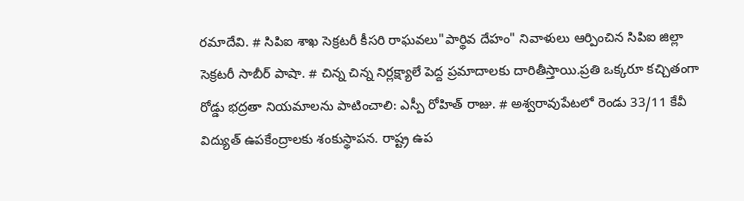రమాదేవి. # సిపిఐ శాఖ సెక్రటరీ కీసరి రాఘవలు"పార్థివ దేహం" నివాళులు ఆర్పించిన సిపిఐ జిల్లా సెక్రటరీ సాబీర్ పాషా. # చిన్న చిన్న నిర్లక్ష్యాలే పెద్ద ప్రమాదాలకు దారితీస్తాయి.ప్రతి ఒక్కరూ కచ్చితంగా రోడ్డు భద్రతా నియమాలను పాటించాలి: ఎస్పీ రోహిత్ రాజు. # అశ్వరావుపేటలో రెండు 33/11 కేవీ విద్యుత్ ఉపకేంద్రాలకు శంకుస్థాపన. రాష్ట్ర ఉప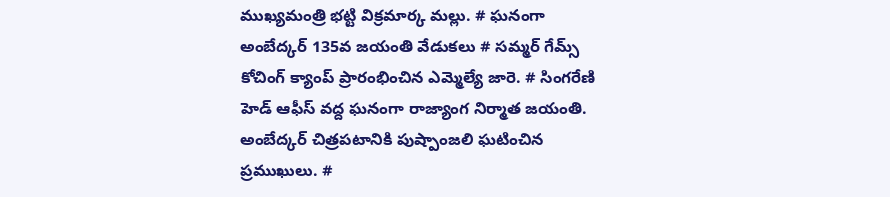ముఖ్యమంత్రి భట్టి విక్రమార్క మల్లు. # ఘనంగా అంబేద్కర్ 135వ జయంతి వేడుకలు # సమ్మర్ గేమ్స్ కోచింగ్ క్యాంప్ ప్రారంభించిన ఎమ్మెల్యే జారె. # సింగరేణి హెడ్ ఆఫీస్ వద్ద ఘనంగా రాజ్యాంగ నిర్మాత జయంతి. అంబేద్కర్ చిత్రపటానికి పుష్పాంజలి ఘటించిన ప్రముఖులు. #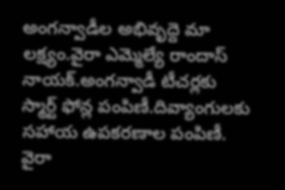అంగన్వాడీల అభివృద్దె మా లక్ష్యం.వైరా ఎమ్మెల్యే రాందాస్ నాయక్.అంగన్వాడీ టీచర్లకు స్మార్ట్ ఫోన్ల పంపిణీ.దివ్యాంగులకు సహాయ ఉపకరణాల పంపిణీ. వైరా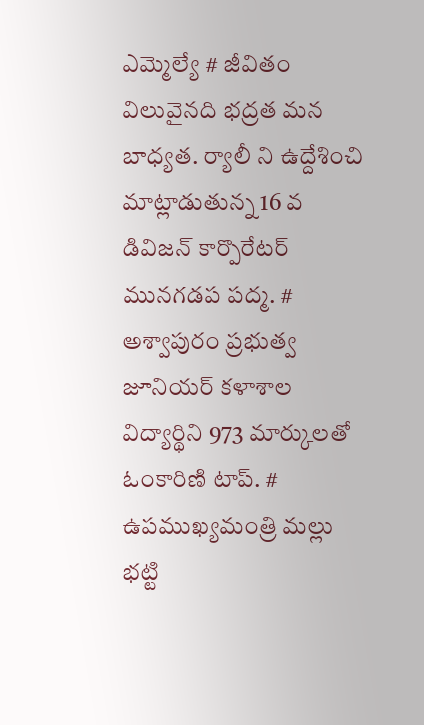ఎమ్మెల్యే # జీవితం విలువైనది భద్రత మన బాధ్యత. ర్యాలీ ని ఉద్దేశించి మాట్లాడుతున్న 16 వ డివిజన్ కార్పొరేటర్ మునగడప పద్మ. # అశ్వాపురం ప్రభుత్వ జూనియర్ కళాశాల విద్యార్థిని 973 మార్కులతో ఓంకారిణి టాప్. # ఉపముఖ్యమంత్రి మల్లు భట్టి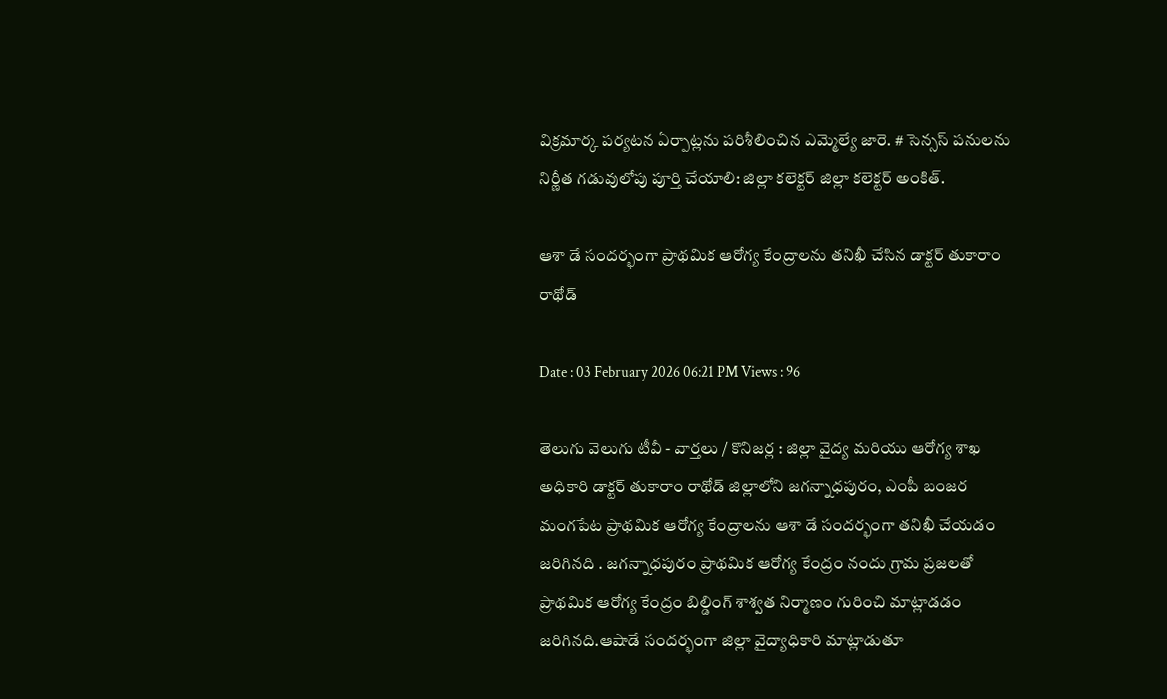విక్రమార్క పర్యటన ఏర్పాట్లను పరిశీలించిన ఎమ్మెల్యే జారె. # సెన్సస్ పనులను నిర్ణీత గడువులోపు పూర్తి చేయాలి: జిల్లా కలెక్టర్ జిల్లా కలెక్టర్ అంకిత్.

ఆశా డే సందర్భంగా ప్రాథమిక ఆరోగ్య కేంద్రాలను తనిఖీ చేసిన డాక్టర్ తుకారాం రాథోడ్

Date : 03 February 2026 06:21 PM Views : 96

తెలుగు వెలుగు టీవీ - వార్తలు / కొనిజర్ల : జిల్లా వైద్య మరియు ఆరోగ్య శాఖ అధికారి డాక్టర్ తుకారాం రాథోడ్ జిల్లాలోని జగన్నాధపురం, ఎంపీ బంజర మంగపేట ప్రాథమిక ఆరోగ్య కేంద్రాలను ఆశా డే సందర్భంగా తనిఖీ చేయడం జరిగినది . జగన్నాధపురం ప్రాథమిక ఆరోగ్య కేంద్రం నందు గ్రామ ప్రజలతో ప్రాథమిక ఆరోగ్య కేంద్రం బిల్డింగ్ శాశ్వత నిర్మాణం గురించి మాట్లాడడం జరిగినది.ఆషాడే సందర్భంగా జిల్లా వైద్యాధికారి మాట్లాడుతూ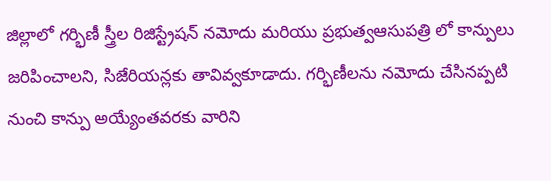జిల్లాలో గర్భిణీ స్త్రీల రిజిస్ట్రేషన్ నమోదు మరియు ప్రభుత్వఆసుపత్రి లో కాన్పులు జరిపించాలని, సిజేరియన్లకు తావివ్వకూడాదు. గర్భిణీలను నమోదు చేసినప్పటి నుంచి కాన్పు అయ్యేంతవరకు వారిని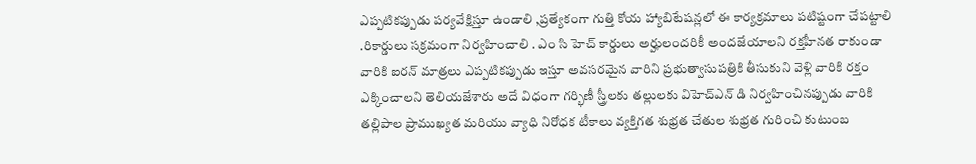ఎప్పటికప్పుడు పర్యవేక్షిస్తూ ఉండాలి ,ప్రత్యేకంగా గుత్తి కోయ హ్యాబిటేషన్లలో ఈ కార్యక్రమాలు పటిష్టంగా చేపట్టాలి .రికార్డులు సక్రమంగా నిర్వహించాలి . ఎం సి హెచ్ కార్డులు అర్హులందరికీ అందజేయాలని రక్తహీనత రాకుండా వారికి ఐరన్ మాత్రలు ఎప్పటికప్పుడు ఇస్తూ అవసరమైన వారిని ప్రభుత్వాసుపత్రికి తీసుకుని వెళ్లి వారికి రక్తం ఎక్కించాలని తెలియజేశారు అదే విధంగా గర్భిణీ స్త్రీలకు తల్లులకు విహెచ్ఎన్ డి నిర్వహించినప్పుడు వారికి తల్లిపాల ప్రాముఖ్యత మరియు వ్యాధి నిరోధక టీకాలు వ్యక్తిగత శుభ్రత చేతుల శుభ్రత గురించి కుటుంబ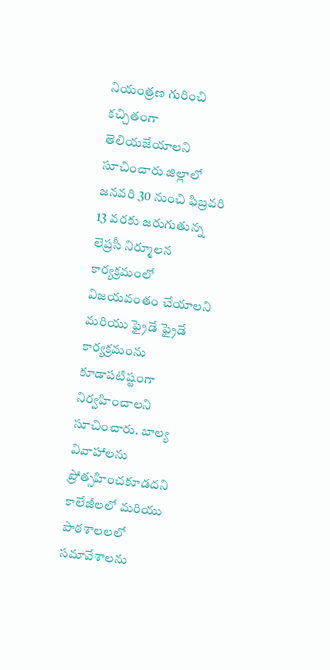నియంత్రణ గురించి కచ్చితంగా తెలియజేయాలని సూచించారు జిల్లాలో జనవరి 30 నుంచి ఫిబ్రవరి 13 వరకు జరుగుతున్న లెప్రసీ నిర్మూలన కార్యక్రమంలో విజయవంతం చేయాలని మరియు ఫ్రైడే ఫ్రైడే కార్యక్రమంను కూడాపటిష్టంగా నిర్వహించాలని సూచించారు. బాల్య వివాహాలను ప్రోత్సహించకూడదని కాలేజీలలో మరియు పాఠశాలలలో సమావేశాలను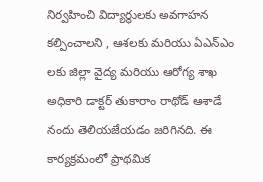నిర్వహించి విద్యార్థులకు అవగాహన కల్పించాలని , ఆశలకు మరియు ఏఎన్ఎం లకు జిల్లా వైద్య మరియు ఆరోగ్య శాఖ అధికారి డాక్టర్ తుకారాం రాథోడ్ ఆశాడే నందు తెలియజేయడం జరిగినది. ఈ కార్యక్రమంలో ప్రాథమిక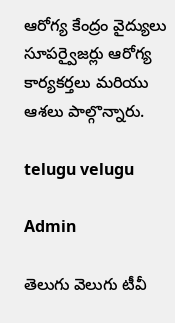ఆరోగ్య కేంద్రం వైద్యులు సూపర్వైజర్లు ఆరోగ్య కార్యకర్తలు మరియు ఆశలు పాల్గొన్నారు.

telugu velugu

Admin

తెలుగు వెలుగు టీవీ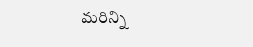మరిన్ని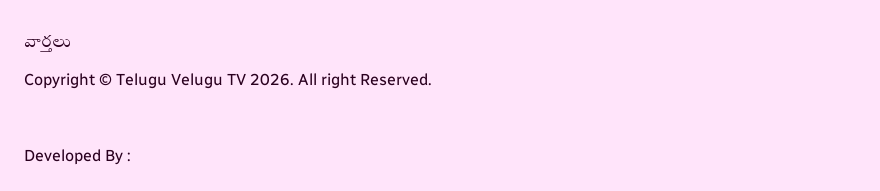వార్తలు

Copyright © Telugu Velugu TV 2026. All right Reserved.



Developed By :